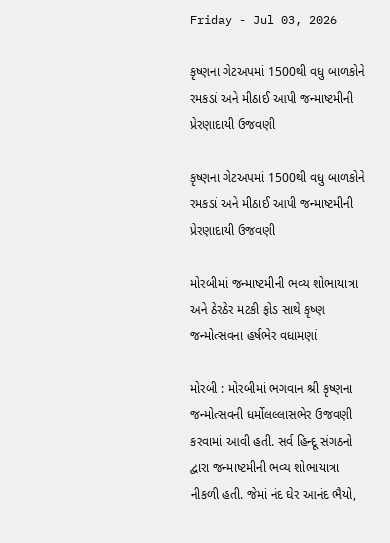Friday - Jul 03, 2026

કૃષ્ણના ગેટઅપમાં 1500થી વધુ બાળકોને રમકડાં અને મીઠાઈ આપી જન્માષ્ટમીની પ્રેરણાદાયી ઉજવણી

કૃષ્ણના ગેટઅપમાં 1500થી વધુ બાળકોને રમકડાં અને મીઠાઈ આપી જન્માષ્ટમીની પ્રેરણાદાયી ઉજવણી

મોરબીમાં જન્માષ્ટમીની ભવ્ય શોભાયાત્રા અને ઠેરઠેર મટકી ફોડ સાથે કૃષ્ણ જન્મોત્સવના હર્ષભેર વધામણાં

મોરબી : મોરબીમાં ભગવાન શ્રી કૃષ્ણના જન્મોત્સવની ધર્મોલલ્લાસભેર ઉજવણી કરવામાં આવી હતી. સર્વ હિન્દૂ સંગઠનો દ્વારા જન્માષ્ટમીની ભવ્ય શોભાયાત્રા નીકળી હતી. જેમાં નંદ ઘેર આનંદ ભૈયો,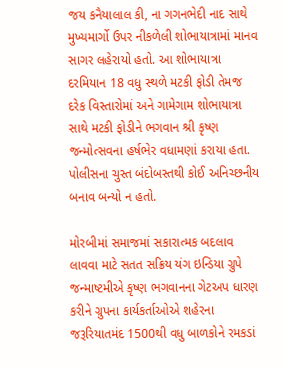જય કનૈયાલાલ કી, ના ગગનભેદી નાદ સાથે મુખ્યમાર્ગો ઉપર નીકળેલી શોભાયાત્રામાં માનવ સાગર લહેરાયો હતો. આ શોભાયાત્રા દરમિયાન 18 વધુ સ્થળે મટકી ફોડી તેમજ દરેક વિસ્તારોમાં અને ગામેગામ શોભાયાત્રા સાથે મટકી ફોડીને ભગવાન શ્રી કૃષ્ણ જન્મોત્સવના હર્ષભેર વધામણાં કરાયા હતા. પોલીસના ચુસ્ત બંદોબસ્તથી કોઈ અનિચ્છનીય બનાવ બન્યો ન હતો.

મોરબીમાં સમાજમાં સકારાત્મક બદલાવ લાવવા માટે સતત સક્રિય યંગ ઇન્ડિયા ગ્રુપે જન્માષ્ટમીએ કૃષ્ણ ભગવાનના ગેટઅપ ધારણ કરીને ગ્રુપના કાર્યકર્તાઓએ શહેરના જરૂરિયાતમંદ 1500થી વધુ બાળકોને રમકડાં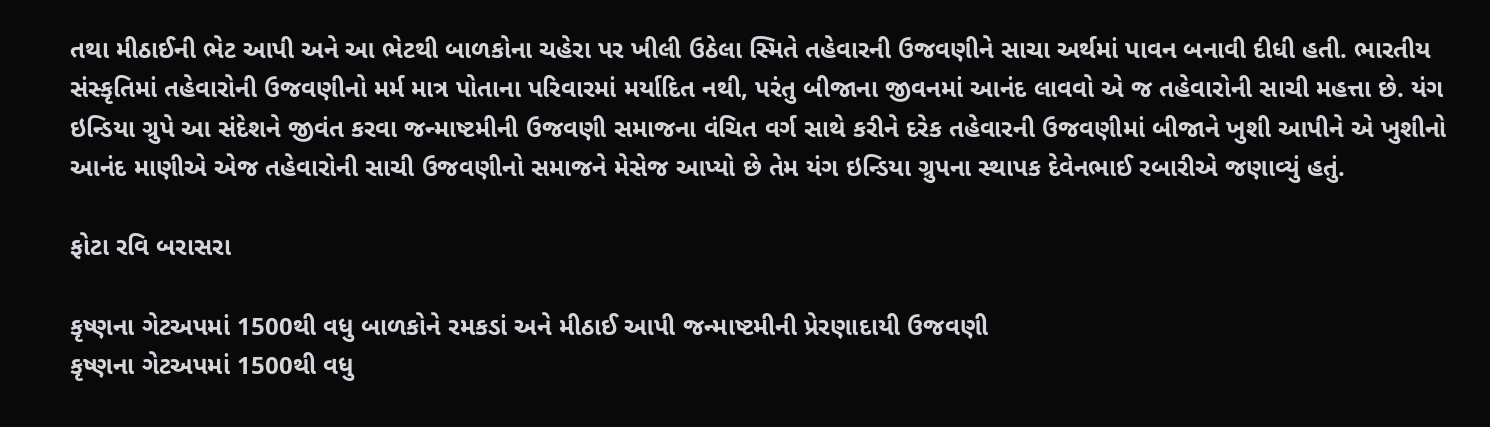તથા મીઠાઈની ભેટ આપી અને આ ભેટથી બાળકોના ચહેરા પર ખીલી ઉઠેલા સ્મિતે તહેવારની ઉજવણીને સાચા અર્થમાં પાવન બનાવી દીધી હતી. ભારતીય સંસ્કૃતિમાં તહેવારોની ઉજવણીનો મર્મ માત્ર પોતાના પરિવારમાં મર્યાદિત નથી, પરંતુ બીજાના જીવનમાં આનંદ લાવવો એ જ તહેવારોની સાચી મહત્તા છે. યંગ ઇન્ડિયા ગ્રુપે આ સંદેશને જીવંત કરવા જન્માષ્ટમીની ઉજવણી સમાજના વંચિત વર્ગ સાથે કરીને દરેક તહેવારની ઉજવણીમાં બીજાને ખુશી આપીને એ ખુશીનો આનંદ માણીએ એજ તહેવારોની સાચી ઉજવણીનો સમાજને મેસેજ આપ્યો છે તેમ યંગ ઇન્ડિયા ગ્રુપના સ્થાપક દેવેનભાઈ રબારીએ જણાવ્યું હતું.

ફોટા રવિ બરાસરા

કૃષ્ણના ગેટઅપમાં 1500થી વધુ બાળકોને રમકડાં અને મીઠાઈ આપી જન્માષ્ટમીની પ્રેરણાદાયી ઉજવણી
કૃષ્ણના ગેટઅપમાં 1500થી વધુ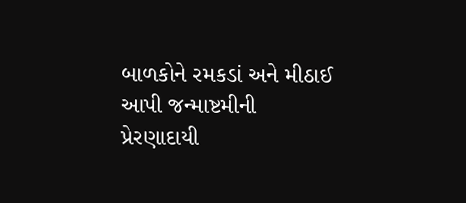બાળકોને રમકડાં અને મીઠાઈ આપી જન્માષ્ટમીની પ્રેરણાદાયી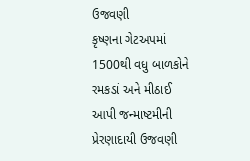ઉજવણી
કૃષ્ણના ગેટઅપમાં 1500થી વધુ બાળકોને રમકડાં અને મીઠાઈ આપી જન્માષ્ટમીની પ્રેરણાદાયી ઉજવણી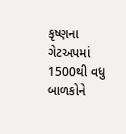કૃષ્ણના ગેટઅપમાં 1500થી વધુ બાળકોને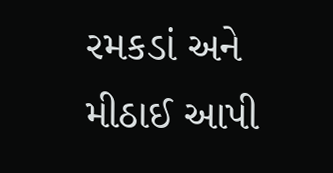રમકડાં અને મીઠાઈ આપી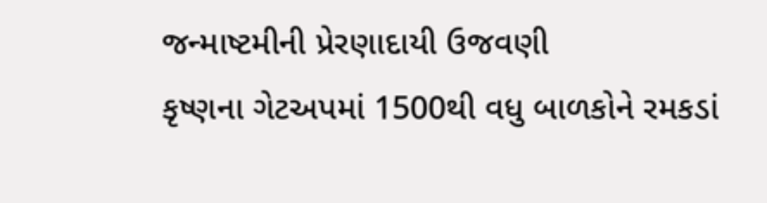જન્માષ્ટમીની પ્રેરણાદાયી ઉજવણી
કૃષ્ણના ગેટઅપમાં 1500થી વધુ બાળકોને રમકડાં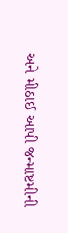અને મીઠાઈ આપી જન્માષ્ટમીની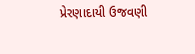પ્રેરણાદાયી ઉજવણી